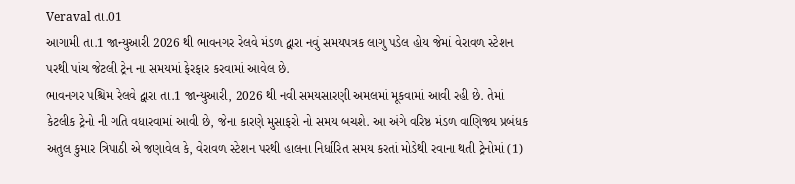Veraval તા.01
આગામી તા.1 જાન્યુઆરી 2026 થી ભાવનગર રેલવે મંડળ દ્વારા નવું સમયપત્રક લાગુ પડેલ હોય જેમાં વેરાવળ સ્ટેશન પરથી પાંચ જેટલી ટ્રેન ના સમયમાં ફેરફાર કરવામાં આવેલ છે.
ભાવનગર પશ્ચિમ રેલવે દ્વારા તા.1 જાન્યુઆરી, 2026 થી નવી સમયસારણી અમલમાં મૂકવામાં આવી રહી છે. તેમાં કેટલીક ટ્રેનો ની ગતિ વધારવામાં આવી છે, જેના કારણે મુસાફરો નો સમય બચશે. આ અંગે વરિષ્ઠ મંડળ વાણિજ્ય પ્રબંધક અતુલ કુમાર ત્રિપાઠી એ જણાવેલ કે, વેરાવળ સ્ટેશન પરથી હાલના નિર્ધારિત સમય કરતાં મોડેથી રવાના થતી ટ્રેનોમાં (1)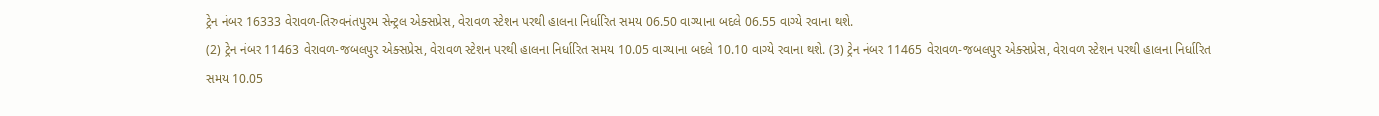ટ્રેન નંબર 16333 વેરાવળ-તિરુવનંતપુરમ સેન્ટ્રલ એક્સપ્રેસ, વેરાવળ સ્ટેશન પરથી હાલના નિર્ધારિત સમય 06.50 વાગ્યાના બદલે 06.55 વાગ્યે રવાના થશે.
(2) ટ્રેન નંબર 11463 વેરાવળ-જબલપુર એક્સપ્રેસ, વેરાવળ સ્ટેશન પરથી હાલના નિર્ધારિત સમય 10.05 વાગ્યાના બદલે 10.10 વાગ્યે રવાના થશે. (3) ટ્રેન નંબર 11465 વેરાવળ-જબલપુર એક્સપ્રેસ, વેરાવળ સ્ટેશન પરથી હાલના નિર્ધારિત સમય 10.05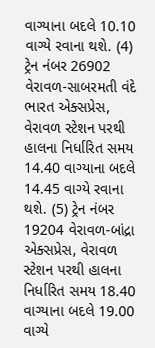વાગ્યાના બદલે 10.10 વાગ્યે રવાના થશે. (4) ટ્રેન નંબર 26902 વેરાવળ-સાબરમતી વંદે ભારત એક્સપ્રેસ, વેરાવળ સ્ટેશન પરથી હાલના નિર્ધારિત સમય 14.40 વાગ્યાના બદલે 14.45 વાગ્યે રવાના થશે. (5) ટ્રેન નંબર 19204 વેરાવળ-બાંદ્રા એક્સપ્રેસ, વેરાવળ સ્ટેશન પરથી હાલના નિર્ધારિત સમય 18.40 વાગ્યાના બદલે 19.00 વાગ્યે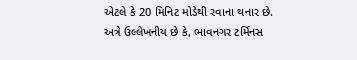એટલે કે 20 મિનિટ મોડેથી રવાના થનાર છે.
અત્રે ઉલ્લેખનીય છે કે, ભાવનગર ટર્મિનસ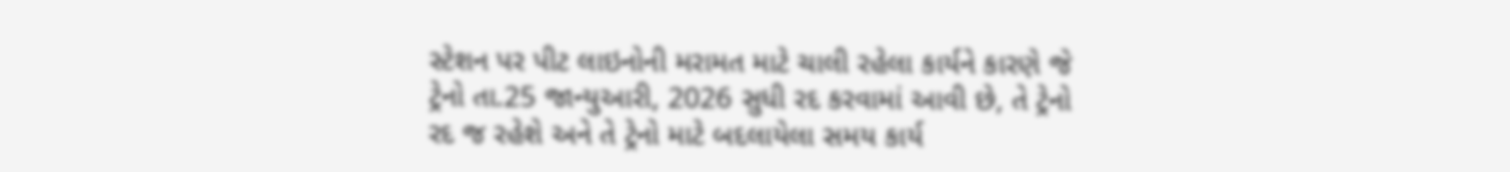સ્ટેશન પર પીટ લાઇનોની મરામત માટે ચાલી રહેલા કાર્યને કારણે જે ટ્રેનો તા.25 જાન્યુઆરી, 2026 સુધી રદ કરવામાં આવી છે, તે ટ્રેનો રદ જ રહેશે અને તે ટ્રેનો માટે બદલાયેલા સમય કાર્ય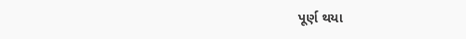પૂર્ણ થયા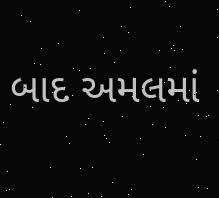બાદ અમલમાં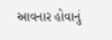આવનાર હોવાનું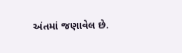અંતમાં જણાવેલ છે.